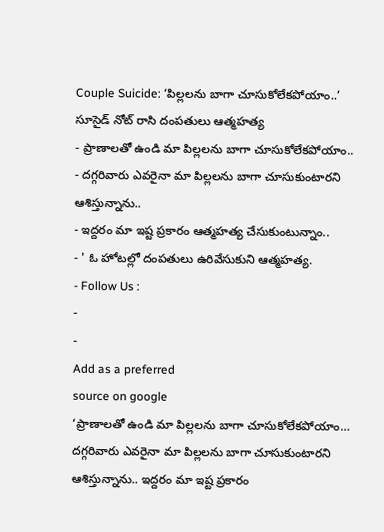Couple Suicide: ‘పిల్లలను బాగా చూసుకోలేకపోయాం..’ సూసైడ్ నోట్ రాసి దంపతులు ఆత్మహత్య
- ప్రాణాలతో ఉండి మా పిల్లలను బాగా చూసుకోలేకపోయాం..
- దగ్గరివారు ఎవరైనా మా పిల్లలను బాగా చూసుకుంటారని ఆశిస్తున్నాను..
- ఇద్దరం మా ఇష్ట ప్రకారం ఆత్మహత్య చేసుకుంటున్నాం..
- ' ఓ హోటల్లో దంపతులు ఉరివేసుకుని ఆత్మహత్య.
- Follow Us :
-
-
Add as a preferred
source on google
‘ప్రాణాలతో ఉండి మా పిల్లలను బాగా చూసుకోలేకపోయాం… దగ్గరివారు ఎవరైనా మా పిల్లలను బాగా చూసుకుంటారని ఆశిస్తున్నాను.. ఇద్దరం మా ఇష్ట ప్రకారం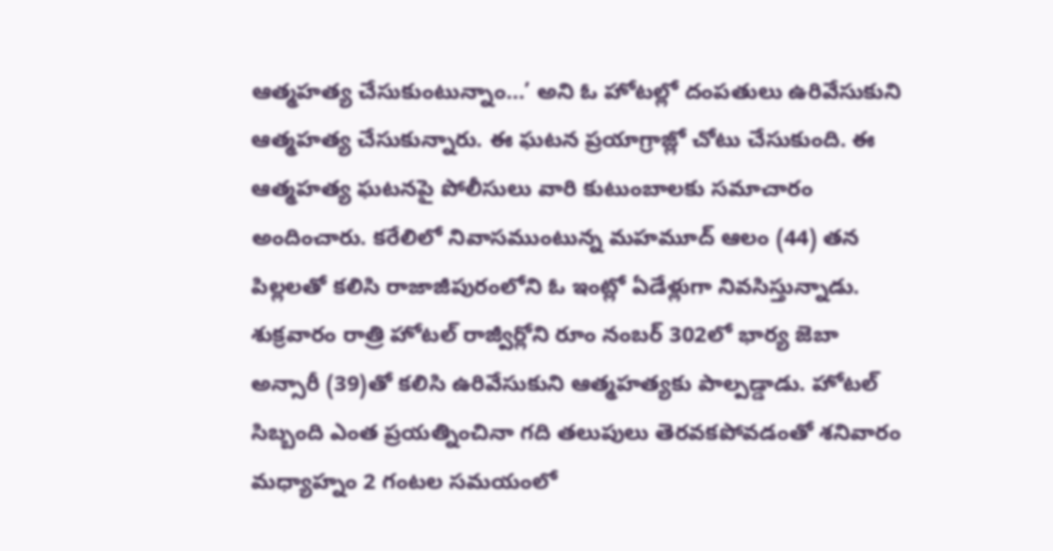ఆత్మహత్య చేసుకుంటున్నాం…’ అని ఓ హోటల్లో దంపతులు ఉరివేసుకుని ఆత్మహత్య చేసుకున్నారు. ఈ ఘటన ప్రయాగ్రాజ్లో చోటు చేసుకుంది. ఈ ఆత్మహత్య ఘటనపై పోలీసులు వారి కుటుంబాలకు సమాచారం అందించారు. కరేలిలో నివాసముంటున్న మహమూద్ ఆలం (44) తన పిల్లలతో కలిసి రాజాజీపురంలోని ఓ ఇంట్లో ఏడేళ్లుగా నివసిస్తున్నాడు. శుక్రవారం రాత్రి హోటల్ రాజ్వీర్లోని రూం నంబర్ 302లో భార్య జెబా అన్సారీ (39)తో కలిసి ఉరివేసుకుని ఆత్మహత్యకు పాల్పడ్డాడు. హోటల్ సిబ్బంది ఎంత ప్రయత్నించినా గది తలుపులు తెరవకపోవడంతో శనివారం మధ్యాహ్నం 2 గంటల సమయంలో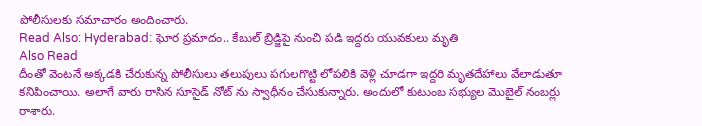పోలీసులకు సమాచారం అందించారు.
Read Also: Hyderabad: ఘోర ప్రమాదం.. కేబుల్ బ్రిడ్జిపై నుంచి పడి ఇద్దరు యువకులు మృతి
Also Read
దీంతో వెంటనే అక్కడకి చేరుకున్న పోలీసులు తలుపులు పగులగొట్టి లోపలికి వెళ్లి చూడగా ఇద్దరి మృతదేహాలు వేలాడుతూ కనిపించాయి. అలాగే వారు రాసిన సూసైడ్ నోట్ ను స్వాధీనం చేసుకున్నారు. అందులో కుటుంబ సభ్యుల మొబైల్ నంబర్లు రాశారు.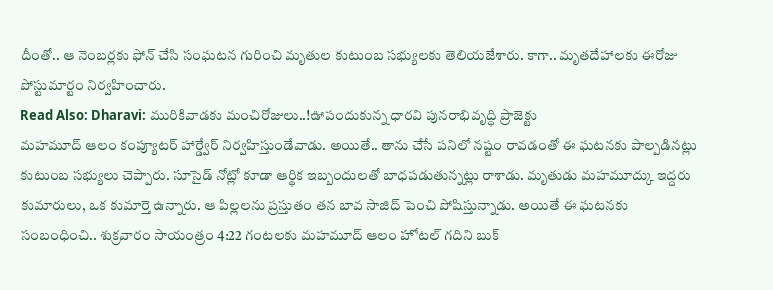దీంతో.. ఆ నెంబర్లకు ఫోన్ చేసి సంఘటన గురించి మృతుల కుటుంబ సభ్యులకు తెలియజేశారు. కాగా.. మృతదేహాలకు ఈరోజు పోస్టుమార్టం నిర్వహించారు.
Read Also: Dharavi: మురికివాడకు మంచిరోజులు..!ఊపందుకున్న ధారవి పునరాభివృద్ధి ప్రాజెక్టు
మహమూద్ ఆలం కంప్యూటర్ హార్డ్వేర్ నిర్వహిస్తుండేవాడు. అయితే.. తాను చేసే పనిలో నష్టం రావడంతో ఈ ఘటనకు పాల్పడినట్లు కుటుంబ సభ్యులు చెప్పారు. సూసైడ్ నోట్లో కూడా ఆర్థిక ఇబ్బందులతో బాధపడుతున్నట్లు రాశాడు. మృతుడు మహమూద్కు ఇద్దరు కుమారులు, ఒక కుమార్తె ఉన్నారు. ఆ పిల్లలను ప్రస్తుతం తన బావ సాజిద్ పెంచి పోషిస్తున్నాడు. అయితే ఈ ఘటనకు సంబంధించి.. శుక్రవారం సాయంత్రం 4:22 గంటలకు మహమూద్ ఆలం హోటల్ గదిని బుక్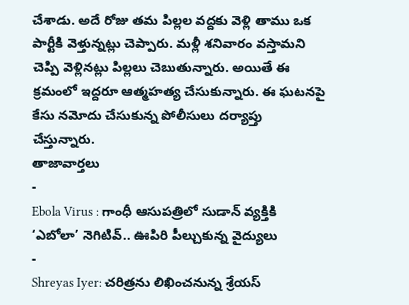చేశాడు. అదే రోజు తమ పిల్లల వద్దకు వెళ్లి తాము ఒక పార్టీకి వెళ్తున్నట్లు చెప్పారు. మళ్లీ శనివారం వస్తామని చెప్పి వెళ్లినట్లు పిల్లలు చెబుతున్నారు. అయితే ఈ క్రమంలో ఇద్దరూ ఆత్మహత్య చేసుకున్నారు. ఈ ఘటనపై కేసు నమోదు చేసుకున్న పోలీసులు దర్యాప్తు చేస్తున్నారు.
తాజావార్తలు
-
Ebola Virus : గాంధీ ఆసుపత్రిలో సుడాన్ వ్యక్తికి ‘ఎబోలా’ నెగిటివ్.. ఊపిరి పీల్చుకున్న వైద్యులు
-
Shreyas Iyer: చరిత్రను లిఖించనున్న శ్రేయస్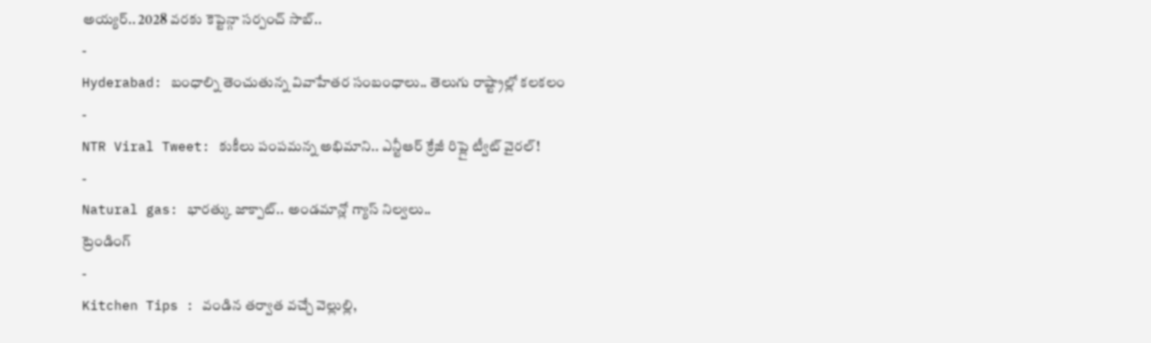అయ్యర్.. 2028 వరకు కెప్టెన్గా సర్పంచ్ సాబ్..
-
Hyderabad: బంధాల్ని తెంచుతున్న వివాహేతర సంబంధాలు.. తెలుగు రాష్ట్రాల్లో కలకలం
-
NTR Viral Tweet: కుకీలు పంపమన్న అభిమాని.. ఎన్టీఆర్ క్రేజీ రిప్లై ట్వీట్ వైరల్!
-
Natural gas: భారత్కు జాక్పాట్.. అండమాన్లో గ్యాస్ నిల్వలు..
ట్రెండింగ్
-
Kitchen Tips : వండిన తర్వాత వచ్చే వెల్లుల్లి,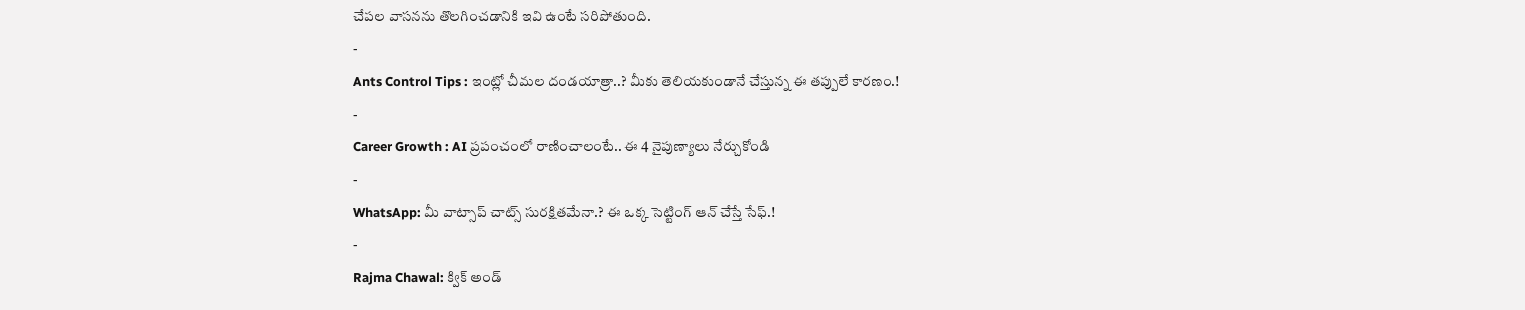చేపల వాసనను తొలగించడానికి ఇవి ఉంటే సరిపోతుంది.
-
Ants Control Tips : ఇంట్లో చీమల దండయాత్రా..? మీకు తెలియకుండానే చేస్తున్న ఈ తప్పులే కారణం.!
-
Career Growth : AI ప్రపంచంలో రాణించాలంటే.. ఈ 4 నైపుణ్యాలు నేర్చుకోండి
-
WhatsApp: మీ వాట్సాప్ చాట్స్ సురక్షితమేనా.? ఈ ఒక్క సెట్టింగ్ ఆన్ చేస్తే సేఫ్.!
-
Rajma Chawal: క్విక్ అండ్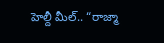హెల్దీ మీల్.. “రాజ్మా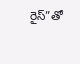రైస్”తో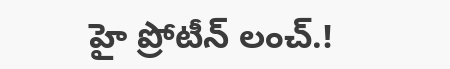హై ప్రోటీన్ లంచ్.!